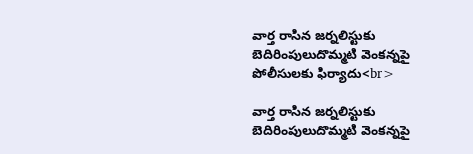వార్త రాసిన జర్నలిస్టుకు బెదిరింపులుదొమ్మటి వెంకన్నపై పోలీసులకు ఫిర్యాదు<br>

వార్త రాసిన జర్నలిస్టుకు బెదిరింపులుదొమ్మటి వెంకన్నపై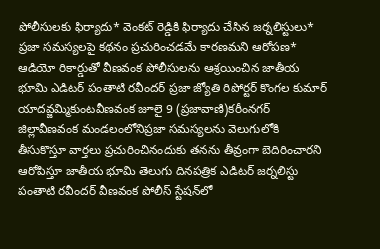పోలీసులకు ఫిర్యాదు* వెంకట్ రెడ్డికి ఫిర్యాదు చేసిన జర్నలిస్టులు* ప్రజా సమస్యలపై కథనం ప్రచురించడమే కారణమని ఆరోపణ* ఆడియో రికార్డుతో వీణవంక పోలీసులను ఆశ్రయించిన జాతీయ భూమి ఎడిటర్ పంతాటి రవీందర్ ప్రజా జ్యోతి రిపోర్టర్ కొంగల కుమార్ యాదవ్జమ్మికుంటవీణవంక జూలై 9 (ప్రజావాణి)కరీంనగర్ జిల్లావీణవంక మండలంలోనిప్రజా సమస్యలను వెలుగులోకి తీసుకొస్తూ వార్తలు ప్రచురించినందుకు తనను తీవ్రంగా బెదిరించారని ఆరోపిస్తూ జాతీయ భూమి తెలుగు దినపత్రిక ఎడిటర్ జర్నలిస్టు పంతాటి రవీందర్ వీణవంక పోలీస్ స్టేషన్‌లో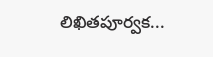లిఖితపూర్వక...